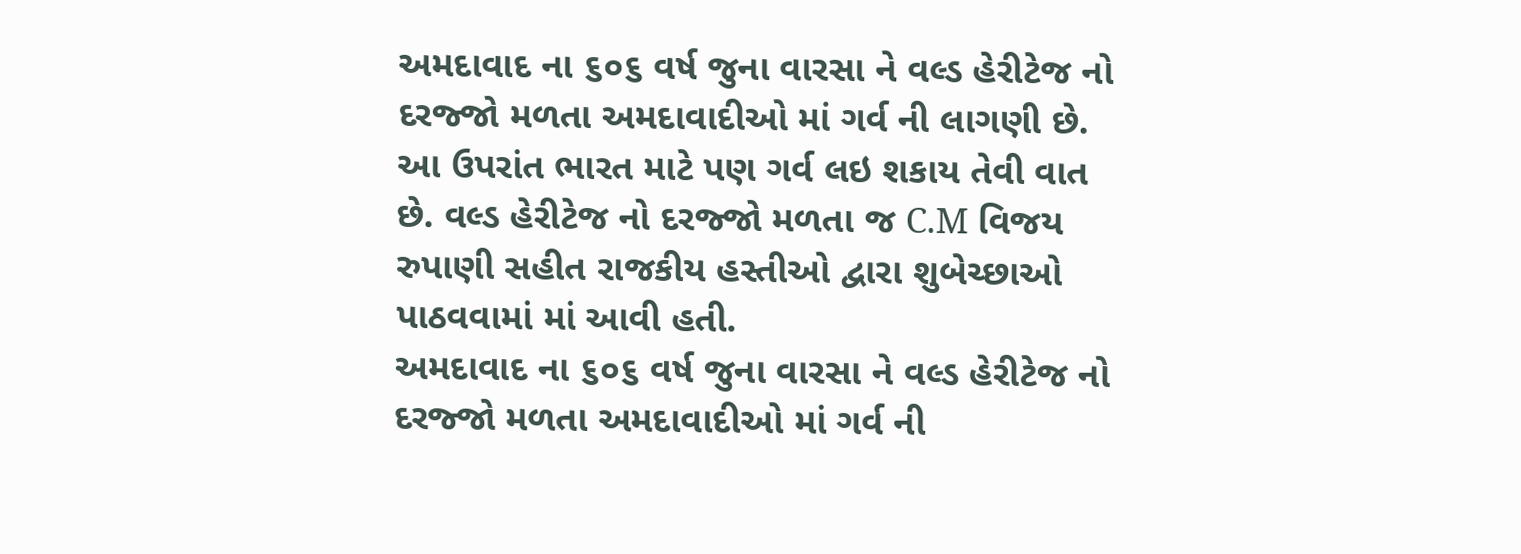અમદાવાદ ના ૬૦૬ વર્ષ જુના વારસા ને વલ્ડ હેરીટેજ નો દરજ્જો મળતા અમદાવાદીઓ માં ગર્વ ની લાગણી છે. આ ઉપરાંત ભારત માટે પણ ગર્વ લઇ શકાય તેવી વાત છે. વલ્ડ હેરીટેજ નો દરજ્જો મળતા જ C.M વિજય રુપાણી સહીત રાજકીય હસ્તીઓ દ્વારા શુબેચ્છાઓ પાઠવવામાં માં આવી હતી.
અમદાવાદ ના ૬૦૬ વર્ષ જુના વારસા ને વલ્ડ હેરીટેજ નો દરજ્જો મળતા અમદાવાદીઓ માં ગર્વ ની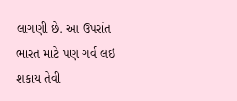લાગણી છે. આ ઉપરાંત ભારત માટે પણ ગર્વ લઇ શકાય તેવી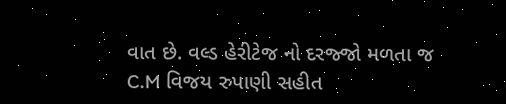વાત છે. વલ્ડ હેરીટેજ નો દરજ્જો મળતા જ C.M વિજય રુપાણી સહીત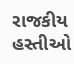રાજકીય હસ્તીઓ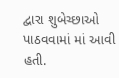દ્વારા શુબેચ્છાઓ પાઠવવામાં માં આવી હતી.